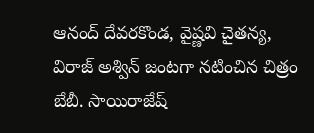ఆనంద్ దేవరకొండ, వైష్ణవి చైతన్య, విరాజ్ అశ్విన్ జంటగా నటించిన చిత్రం బేబీ. సాయిరాజేష్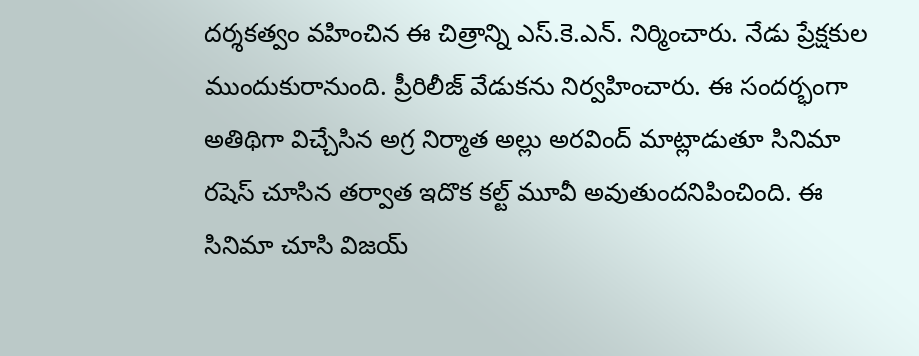దర్శకత్వం వహించిన ఈ చిత్రాన్ని ఎస్.కె.ఎన్. నిర్మించారు. నేడు ప్రేక్షకుల ముందుకురానుంది. ప్రీరిలీజ్ వేడుకను నిర్వహించారు. ఈ సందర్భంగా అతిథిగా విచ్చేసిన అగ్ర నిర్మాత అల్లు అరవింద్ మాట్లాడుతూ సినిమా రషెస్ చూసిన తర్వాత ఇదొక కల్ట్ మూవీ అవుతుందనిపించింది. ఈ సినిమా చూసి విజయ్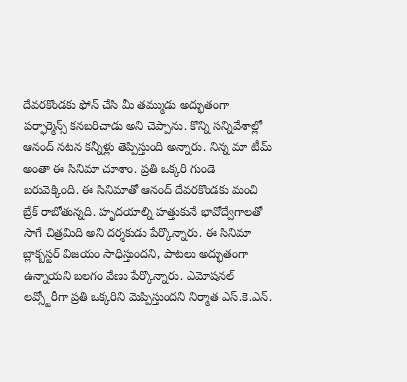దేవరకొండకు ఫోన్ చేసి మీ తమ్ముడు అద్భుతంగా పర్ఫార్మెన్స్ కనబరిచాడు అని చెప్పాను. కొన్ని సన్నివేశాల్లో ఆనంద్ నటన కన్నీళ్లు తెప్పిస్తుంది అన్నారు. నిన్న మా టీమ్ అంతా ఈ సినిమా చూశాం. ప్రతి ఒక్కరి గుండె బరువెక్కింది. ఈ సినిమాతో ఆనంద్ దేవరకొండకు మంచి బ్రేక్ రాబోతున్నది. హృదయాల్ని హత్తుకునే భావోద్వేగాలతో సాగే చిత్రమిది అని దర్శకుడు పేర్కొన్నారు. ఈ సినిమా బ్లాక్బస్టర్ విజయం సాధిస్తుందని, పాటలు అద్భుతంగా ఉన్నాయని బలగం వేణు పేర్కొన్నారు. ఎమోషనల్ లవ్స్టోరీగా ప్రతి ఒక్కరిని మెప్పిస్తుందని నిర్మాత ఎస్.కె.ఎన్.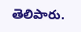తెలిపారు.